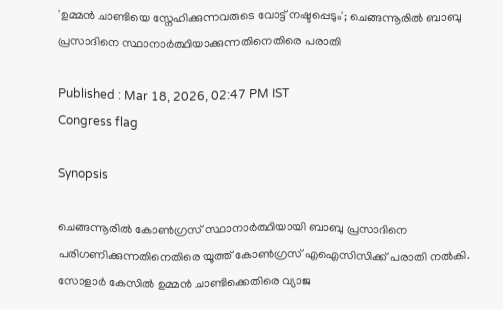'ഉമ്മൻ ചാണ്ടിയെ സ്നേഹിക്കുന്നവരുടെ വോട്ട് നഷ്ടപ്പെടും'; ചെങ്ങന്നൂരിൽ ബാബു പ്രസാദിനെ സ്ഥാനാർത്ഥിയാക്കുന്നതിനെതിരെ പരാതി

Published : Mar 18, 2026, 02:47 PM IST
Congress flag

Synopsis

ചെങ്ങന്നൂരിൽ കോൺഗ്രസ് സ്ഥാനാർത്ഥിയായി ബാബു പ്രസാദിനെ പരിഗണിക്കുന്നതിനെതിരെ യൂത്ത് കോൺഗ്രസ് എഐസിസിക്ക് പരാതി നൽകി. സോളാർ കേസിൽ ഉമ്മൻ ചാണ്ടിക്കെതിരെ വ്യാജ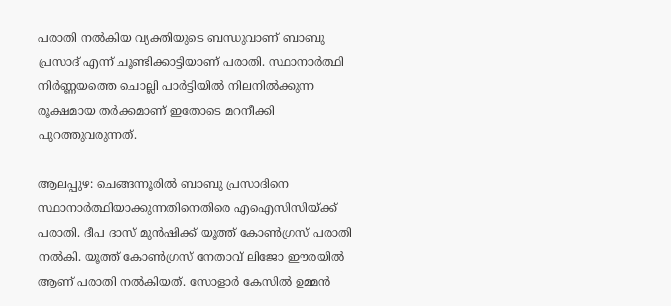പരാതി നൽകിയ വ്യക്തിയുടെ ബന്ധുവാണ് ബാബു പ്രസാദ് എന്ന് ചൂണ്ടിക്കാട്ടിയാണ് പരാതി. സ്ഥാനാർത്ഥി നിർണ്ണയത്തെ ചൊല്ലി പാർട്ടിയിൽ നിലനിൽക്കുന്ന രൂക്ഷമായ തർക്കമാണ് ഇതോടെ മറനീക്കി പുറത്തുവരുന്നത്.

ആലപ്പുഴ: ചെങ്ങന്നൂരിൽ ബാബു പ്രസാദിനെ സ്ഥാനാർത്ഥിയാക്കുന്നതിനെതിരെ എഐസിസിയ്ക്ക് പരാതി. ദീപ ദാസ് മുൻഷിക്ക് യൂത്ത് കോൺഗ്രസ്‌ പരാതി നൽകി. യൂത്ത് കോൺഗ്രസ്‌ നേതാവ് ലിജോ ഈരയിൽ ആണ് പരാതി നൽകിയത്. സോളാർ കേസിൽ ഉമ്മൻ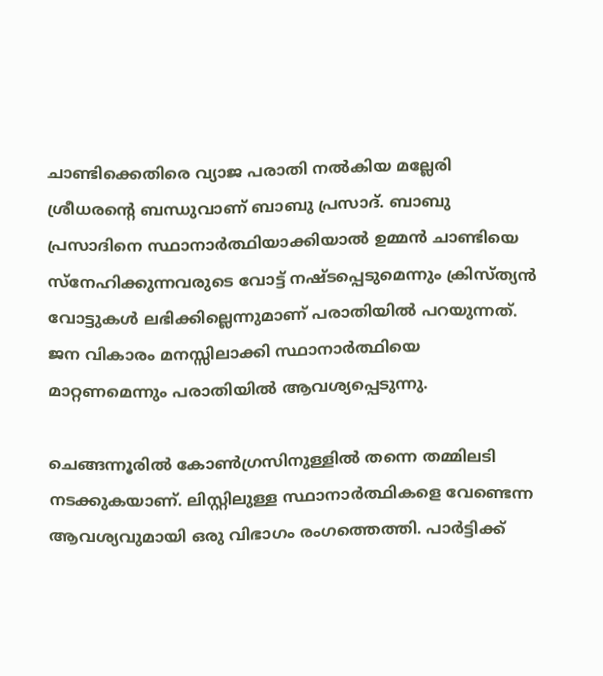ചാണ്ടിക്കെതിരെ വ്യാജ പരാതി നൽകിയ മല്ലേരി ശ്രീധരന്റെ ബന്ധുവാണ് ബാബു പ്രസാദ്. ബാബു പ്രസാദിനെ സ്ഥാനാർത്ഥിയാക്കിയാല്‍ ഉമ്മൻ ചാണ്ടിയെ സ്നേഹിക്കുന്നവരുടെ വോട്ട് നഷ്ടപ്പെടുമെന്നും ക്രിസ്ത്യൻ വോട്ടുകൾ ലഭിക്കില്ലെന്നുമാണ് പരാതിയില്‍ പറയുന്നത്. ജന വികാരം മനസ്സിലാക്കി സ്ഥാനാർത്ഥിയെ മാറ്റണമെന്നും പരാതിയില്‍ ആവശ്യപ്പെടുന്നു.

ചെങ്ങന്നൂരിൽ കോൺഗ്രസിനുള്ളിൽ തന്നെ തമ്മിലടി നടക്കുകയാണ്. ലിസ്റ്റിലുള്ള സ്ഥാനാർത്ഥികളെ വേണ്ടെന്ന ആവശ്യവുമായി ഒരു വിഭാഗം രംഗത്തെത്തി. പാർട്ടിക്ക്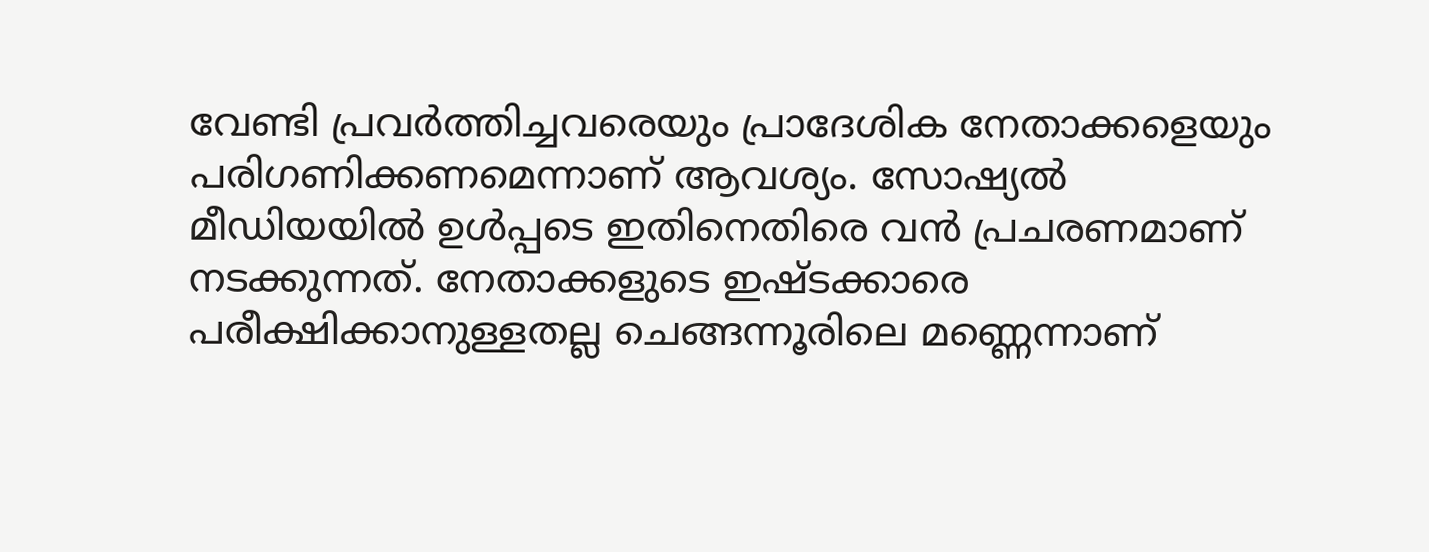വേണ്ടി പ്രവർത്തിച്ചവരെയും പ്രാദേശിക നേതാക്കളെയും പരിഗണിക്കണമെന്നാണ് ആവശ്യം. സോഷ്യൽ മീഡിയയിൽ ഉൾപ്പടെ ഇതിനെതിരെ വൻ പ്രചരണമാണ് നടക്കുന്നത്. നേതാക്കളുടെ ഇഷ്ടക്കാരെ പരീക്ഷിക്കാനുള്ളതല്ല ചെങ്ങന്നൂരിലെ മണ്ണെന്നാണ്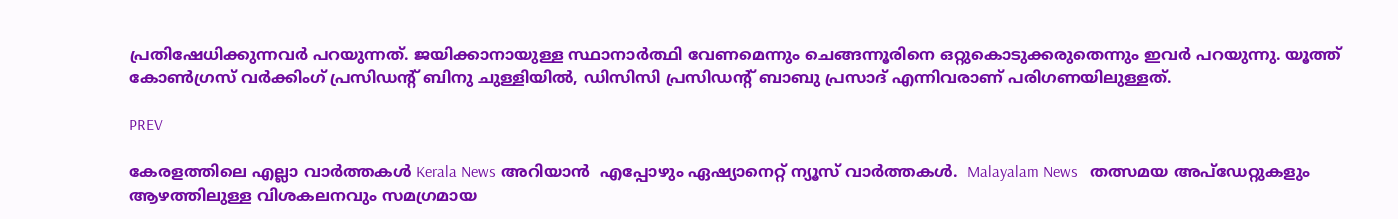പ്രതിഷേധിക്കുന്നവർ പറയുന്നത്. ജയിക്കാനായുള്ള സ്ഥാനാർത്ഥി വേണമെന്നും ചെങ്ങന്നൂരിനെ ഒറ്റുകൊടുക്കരുതെന്നും ഇവർ പറയുന്നു. യൂത്ത് കോൺഗ്രസ്‌ വർക്കിംഗ് പ്രസിഡന്റ്‌ ബിനു ചുള്ളിയിൽ, ഡിസിസി പ്രസിഡന്റ് ബാബു പ്രസാദ് എന്നിവരാണ് പരിഗണയിലുള്ളത്.

PREV

കേരളത്തിലെ എല്ലാ വാർത്തകൾ Kerala News അറിയാൻ  എപ്പോഴും ഏഷ്യാനെറ്റ് ന്യൂസ് വാർത്തകൾ.  Malayalam News   തത്സമയ അപ്‌ഡേറ്റുകളും ആഴത്തിലുള്ള വിശകലനവും സമഗ്രമായ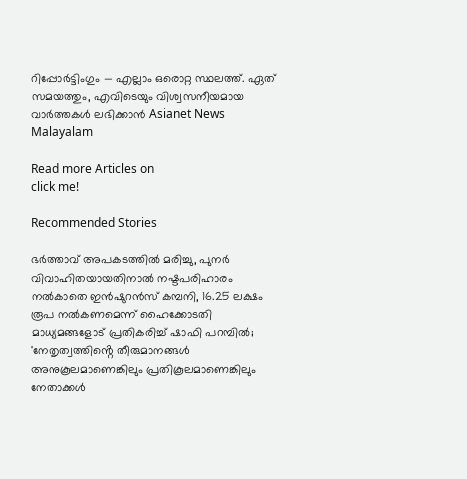റിപ്പോർട്ടിംഗും — എല്ലാം ഒരൊറ്റ സ്ഥലത്ത്. ഏത് സമയത്തും, എവിടെയും വിശ്വസനീയമായ വാർത്തകൾ ലഭിക്കാൻ Asianet News Malayalam

Read more Articles on
click me!

Recommended Stories

ഭർത്താവ് അപകടത്തിൽ മരിച്ചു, പുനർ വിവാഹിതയായതിനാൽ നഷ്ടപരിഹാരം നൽകാതെ ഇൻഷുറൻസ് കമ്പനി, 16.25 ലക്ഷം രൂപ നൽകണമെന്ന് ഹൈക്കോടതി
മാധ്യമങ്ങളോട് പ്രതികരിച്ച് ഷാഫി പറമ്പിൽ; 'നേതൃത്വത്തിൻ്റെ തീരുമാനങ്ങൾ അനുകൂലമാണെങ്കിലും പ്രതികൂലമാണെങ്കിലും നേതാക്കൾ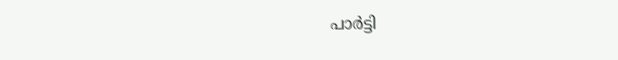പാർട്ടി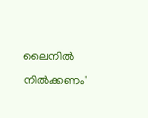ലൈനിൽ നിൽക്കണം'